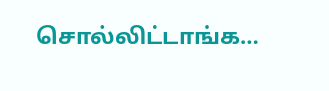சொல்லிட்டாங்க…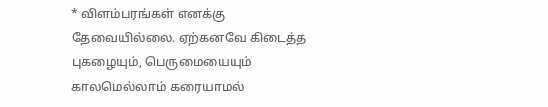* விளம்பரங்கள் எனக்கு தேவையில்லை. ஏற்கனவே கிடைத்த புகழையும், பெருமையையும் காலமெல்லாம் கரையாமல்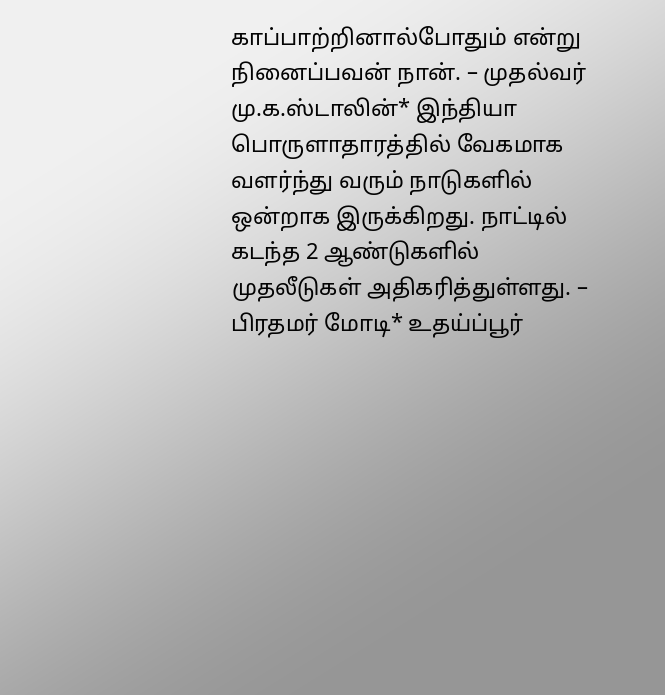காப்பாற்றினால்போதும் என்று நினைப்பவன் நான். – முதல்வர் மு.க.ஸ்டாலின்* இந்தியா பொருளாதாரத்தில் வேகமாக வளர்ந்து வரும் நாடுகளில் ஒன்றாக இருக்கிறது. நாட்டில் கடந்த 2 ஆண்டுகளில் முதலீடுகள் அதிகரித்துள்ளது. – பிரதமர் மோடி* உதய்ப்பூர்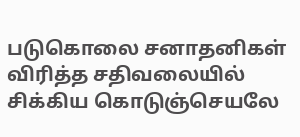படுகொலை சனாதனிகள் விரித்த சதிவலையில் சிக்கிய கொடுஞ்செயலே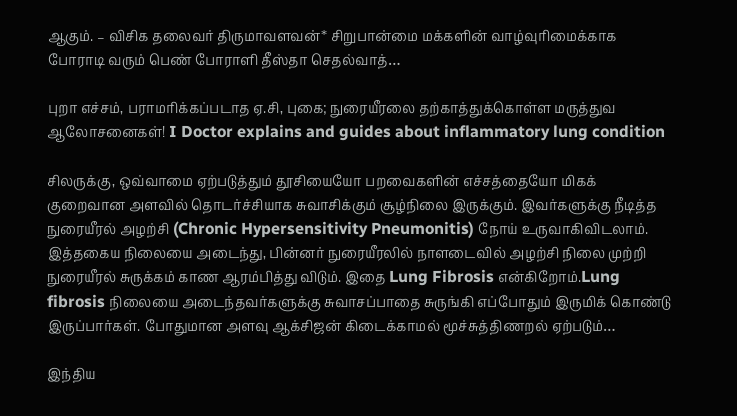ஆகும். – விசிக தலைவர் திருமாவளவன்* சிறுபான்மை மக்களின் வாழ்வுரிமைக்காக போராடி வரும் பெண் போராளி தீஸ்தா செதல்வாத்…

புறா எச்சம், பராமரிக்கப்படாத ஏ.சி, புகை; நுரையீரலை தற்காத்துக்கொள்ள மருத்துவ ஆலோசனைகள்! I Doctor explains and guides about inflammatory lung condition

சிலருக்கு, ஒவ்வாமை ஏற்படுத்தும் தூசியையோ பறவைகளின் எச்சத்தையோ மிகக் குறைவான அளவில் தொடர்ச்சியாக சுவாசிக்கும் சூழ்நிலை இருக்கும். இவர்களுக்கு நீடித்த நுரையீரல் அழற்சி (Chronic Hypersensitivity Pneumonitis) நோய் உருவாகிவிடலாம். இத்தகைய நிலையை அடைந்து, பின்னர் நுரையீரலில் நாளடைவில் அழற்சி நிலை முற்றி நுரையீரல் சுருக்கம் காண ஆரம்பித்து விடும். இதை Lung Fibrosis என்கிறோம்.Lung fibrosis நிலையை அடைந்தவர்களுக்கு சுவாசப்பாதை சுருங்கி எப்போதும் இருமிக் கொண்டு இருப்பார்கள். போதுமான அளவு ஆக்சிஜன் கிடைக்காமல் மூச்சுத்திணறல் ஏற்படும்…

இந்திய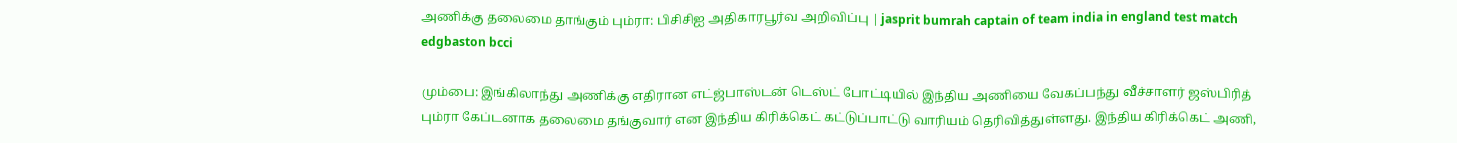அணிக்கு தலைமை தாங்கும் பும்ரா: பிசிசிஐ அதிகாரபூர்வ அறிவிப்பு | jasprit bumrah captain of team india in england test match edgbaston bcci

மும்பை: இங்கிலாந்து அணிக்கு எதிரான எட்ஜ்பாஸ்டன் டெஸ்ட் போட்டியில் இந்திய அணியை வேகப்பந்து வீச்சாளர் ஜஸ்பிரித் பும்ரா கேப்டனாக தலைமை தங்குவார் என இந்திய கிரிக்கெட் கட்டுப்பாட்டு வாரியம் தெரிவித்துள்ளது. இந்திய கிரிக்கெட் அணி,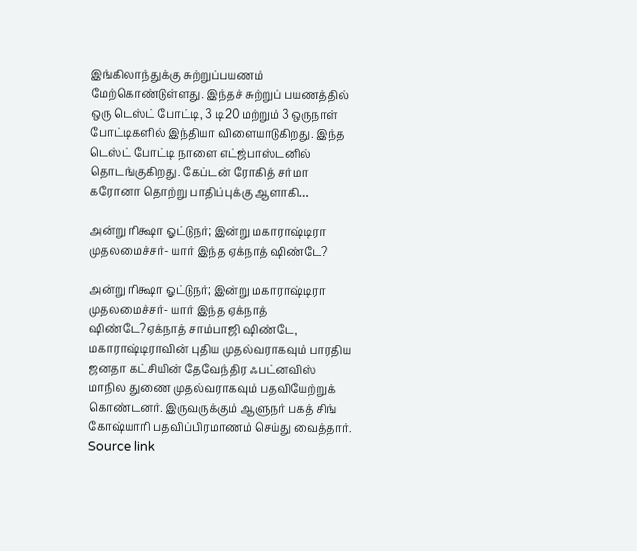இங்கிலாந்துக்கு சுற்றுப்பயணம் மேற்கொண்டுள்ளது. இந்தச் சுற்றுப் பயணத்தில் ஒரு டெஸ்ட் போட்டி, 3 டி20 மற்றும் 3 ஒருநாள் போட்டிகளில் இந்தியா விளையாடுகிறது. இந்த டெஸ்ட் போட்டி நாளை எட்ஜ்பாஸ்டனில் தொடங்குகிறது. கேப்டன் ரோகித் சர்மா கரோனா தொற்று பாதிப்புக்கு ஆளாகி…

அன்று ரிக்ஷா ஓட்டுநர்; இன்று மகாராஷ்டிரா முதலமைச்சர்- யார் இந்த ஏக்நாத் ஷிண்டே?

அன்று ரிக்ஷா ஓட்டுநர்; இன்று மகாராஷ்டிரா முதலமைச்சர்- யார் இந்த ஏக்நாத் ஷிண்டே?ஏக்நாத் சாம்பாஜி ஷிண்டே, மகாராஷ்டிராவின் புதிய முதல்வராகவும் பாரதிய ஜனதா கட்சியின் தேவேந்திர ஃபட்னவிஸ் மாநில துணை முதல்வராகவும் பதவியேற்றுக் கொண்டனர். இருவருக்கும் ஆளுநர் பகத் சிங் கோஷ்யாரி பதவிப்பிரமாணம் செய்து வைத்தார். Source link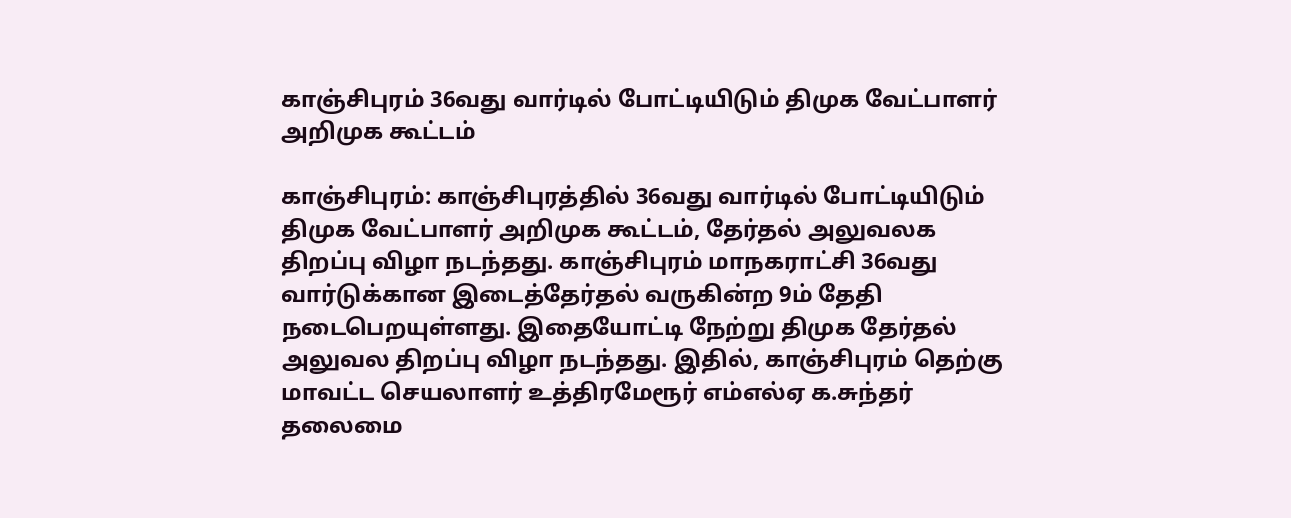காஞ்சிபுரம் 36வது வார்டில் போட்டியிடும் திமுக வேட்பாளர் அறிமுக கூட்டம்

காஞ்சிபுரம்: காஞ்சிபுரத்தில் 36வது வார்டில் போட்டியிடும் திமுக வேட்பாளர் அறிமுக கூட்டம், தேர்தல் அலுவலக திறப்பு விழா நடந்தது. காஞ்சிபுரம் மாநகராட்சி 36வது வார்டுக்கான இடைத்தேர்தல் வருகின்ற 9ம் தேதி நடைபெறயுள்ளது. இதையோட்டி நேற்று திமுக தேர்தல் அலுவல திறப்பு விழா நடந்தது. இதில், காஞ்சிபுரம் தெற்கு மாவட்ட செயலாளர் உத்திரமேரூர் எம்எல்ஏ க.சுந்தர் தலைமை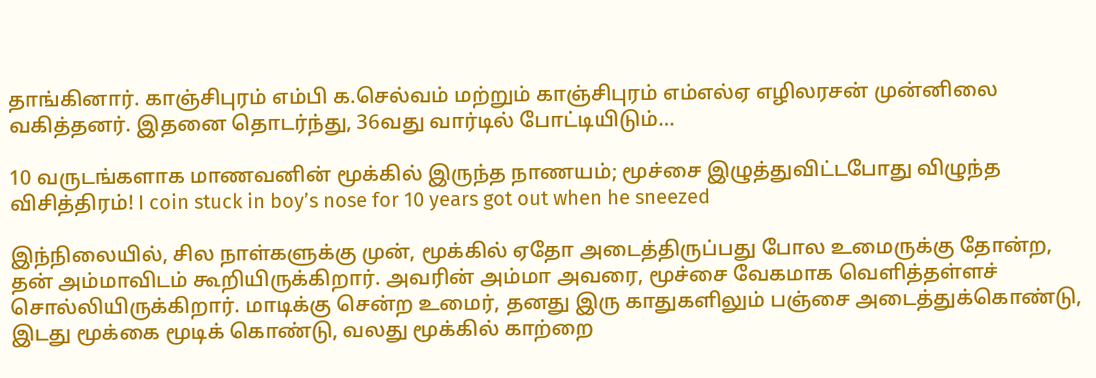தாங்கினார். காஞ்சிபுரம் எம்பி க.செல்வம் மற்றும் காஞ்சிபுரம் எம்எல்ஏ எழிலரசன் முன்னிலை வகித்தனர். இதனை தொடர்ந்து, 36வது வார்டில் போட்டியிடும்…

10 வருடங்களாக மாணவனின் மூக்கில் இருந்த நாணயம்; மூச்சை இழுத்துவிட்டபோது விழுந்த விசித்திரம்! I coin stuck in boy’s nose for 10 years got out when he sneezed

இந்நிலையில், சில நாள்களுக்கு முன், மூக்கில் ஏதோ அடைத்திருப்பது போல உமைருக்கு தோன்ற, தன் அம்மாவிடம் கூறியிருக்கிறார். அவரின் அம்மா அவரை, மூச்சை வேகமாக வெளித்தள்ளச் சொல்லியிருக்கிறார். மாடிக்கு சென்ற உமைர், தனது இரு காதுகளிலும் பஞ்சை அடைத்துக்கொண்டு, இடது மூக்கை மூடிக் கொண்டு, வலது மூக்கில் காற்றை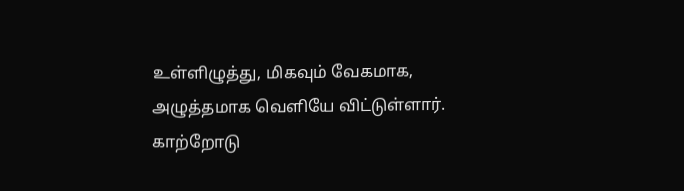உள்ளிழுத்து, மிகவும் வேகமாக, அழுத்தமாக வெளியே விட்டுள்ளார். காற்றோடு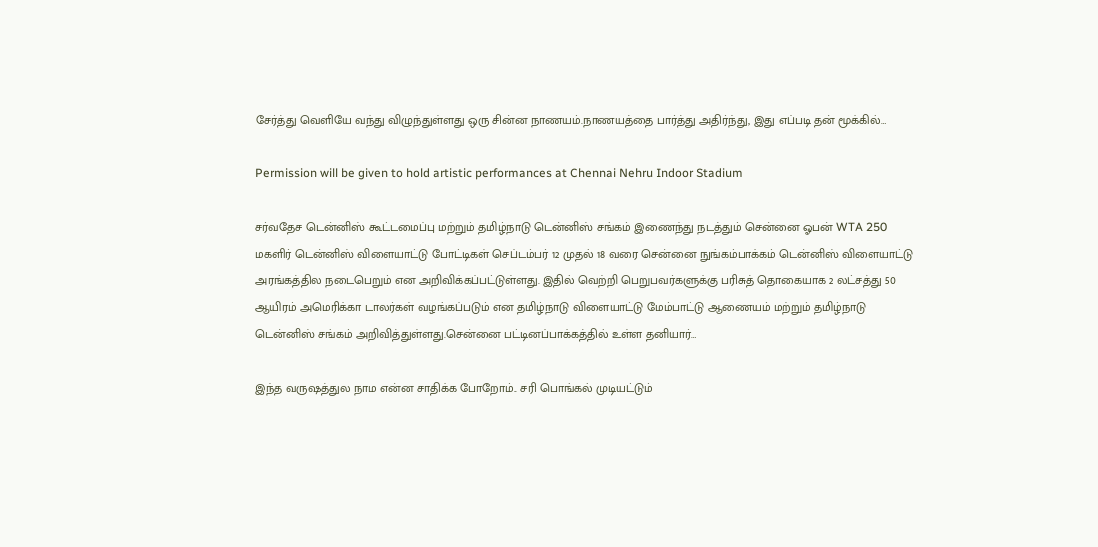சேர்த்து வெளியே வந்து விழுந்துள்ளது ஒரு சின்ன நாணயம்.நாணயத்தை பார்த்து அதிர்ந்து, இது எப்படி தன் மூக்கில்…

Permission will be given to hold artistic performances at Chennai Nehru Indoor Stadium

சர்வதேச டென்னிஸ் கூட்டமைப்பு மற்றும் தமிழ்நாடு டென்னிஸ் சங்கம் இணைந்து நடத்தும் சென்னை ஓபன் WTA 250 மகளிர் டென்னிஸ் விளையாட்டு போட்டிகள் செப்டம்பர் 12 முதல் 18 வரை சென்னை நுங்கம்பாக்கம் டென்னிஸ் விளையாட்டு அரங்கத்தில நடைபெறும் என அறிவிக்கப்பட்டுள்ளது. இதில் வெற்றி பெறுபவர்களுக்கு பரிசுத் தொகையாக 2 லட்சத்து 50 ஆயிரம் அமெரிக்கா டாலர்கள் வழங்கப்படும் என தமிழ்நாடு விளையாட்டு மேம்பாட்டு ஆணையம் மற்றும் தமிழ்நாடு டென்னிஸ் சங்கம் அறிவித்துள்ளது.சென்னை பட்டினப்பாக்கத்தில் உள்ள தனியார்…

இந்த வருஷத்துல நாம என்ன சாதிக்க போறோம்.. சரி பொங்கல் முடியட்டும்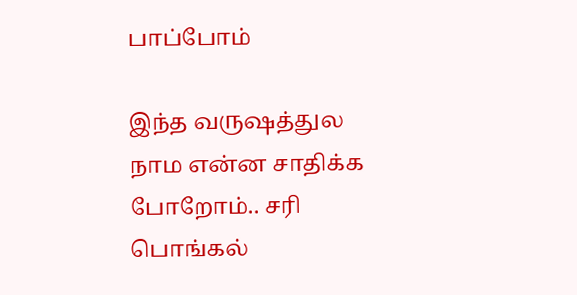பாப்போம்

இந்த வருஷத்துல நாம என்ன சாதிக்க போறோம்.. சரி பொங்கல்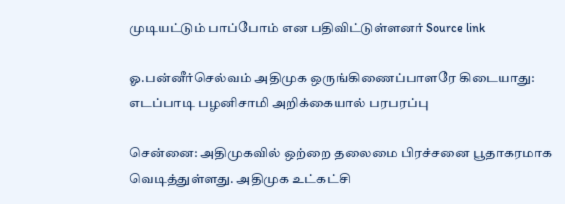முடியட்டும் பாப்போம் என பதிவிட்டுள்ளனர் Source link

ஓ.பன்னீர்செல்வம் அதிமுக ஒருங்கிணைப்பாளரே கிடையாது: எடப்பாடி பழனிசாமி அறிக்கையால் பரபரப்பு

சென்னை: அதிமுகவில் ஒற்றை தலைமை பிரச்சனை பூதாகரமாக வெடித்துள்ளது. அதிமுக உட்கட்சி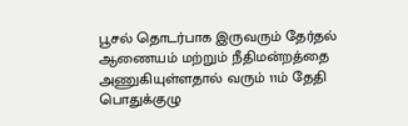பூசல் தொடர்பாக இருவரும் தேர்தல் ஆணையம் மற்றும் நீதிமன்றத்தை அணுகியுள்ளதால் வரும் 11ம் தேதி பொதுக்குழு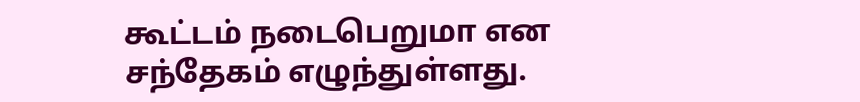கூட்டம் நடைபெறுமா என சந்தேகம் எழுந்துள்ளது.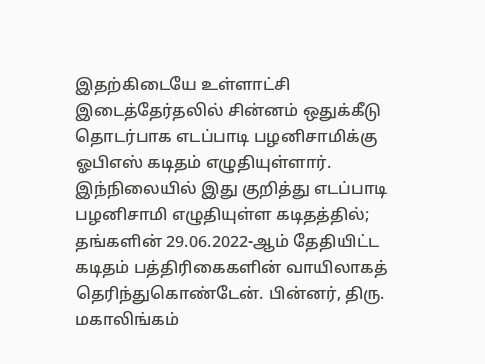இதற்கிடையே உள்ளாட்சி இடைத்தேர்தலில் சின்னம் ஒதுக்கீடு தொடர்பாக எடப்பாடி பழனிசாமிக்கு ஓபிஎஸ் கடிதம் எழுதியுள்ளார். இந்நிலையில் இது குறித்து எடப்பாடி பழனிசாமி எழுதியுள்ள கடிதத்தில்; தங்களின் 29.06.2022-ஆம் தேதியிட்ட கடிதம் பத்திரிகைகளின் வாயிலாகத் தெரிந்துகொண்டேன். பின்னர், திரு. மகாலிங்கம்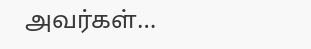அவர்கள்…